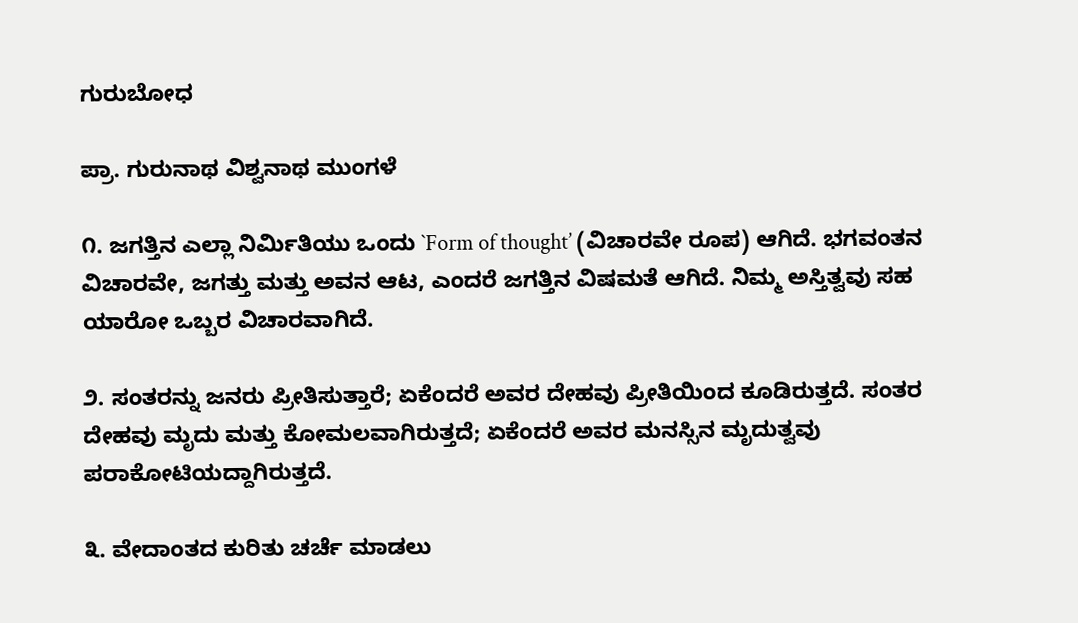ಗುರುಬೋಧ

ಪ್ರಾ. ಗುರುನಾಥ ವಿಶ್ವನಾಥ ಮುಂಗಳೆ

೧. ಜಗತ್ತಿನ ಎಲ್ಲಾ ನಿರ್ಮಿತಿಯು ಒಂದು `Form of thought’ (ವಿಚಾರವೇ ರೂಪ) ಆಗಿದೆ. ಭಗವಂತನ ವಿಚಾರವೇ, ಜಗತ್ತು ಮತ್ತು ಅವನ ಆಟ, ಎಂದರೆ ಜಗತ್ತಿನ ವಿಷಮತೆ ಆಗಿದೆ. ನಿಮ್ಮ ಅಸ್ತಿತ್ವವು ಸಹ ಯಾರೋ ಒಬ್ಬರ ವಿಚಾರವಾಗಿದೆ.

೨. ಸಂತರನ್ನು ಜನರು ಪ್ರೀತಿಸುತ್ತಾರೆ; ಏಕೆಂದರೆ ಅವರ ದೇಹವು ಪ್ರೀತಿಯಿಂದ ಕೂಡಿರುತ್ತದೆ. ಸಂತರ ದೇಹವು ಮೃದು ಮತ್ತು ಕೋಮಲವಾಗಿರುತ್ತದೆ; ಏಕೆಂದರೆ ಅವರ ಮನಸ್ಸಿನ ಮೃದುತ್ವವು ಪರಾಕೋಟಿಯದ್ದಾಗಿರುತ್ತದೆ.

೩. ವೇದಾಂತದ ಕುರಿತು ಚರ್ಚೆ ಮಾಡಲು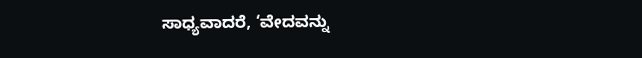ಸಾಧ್ಯವಾದರೆ, ‘ವೇದವನ್ನು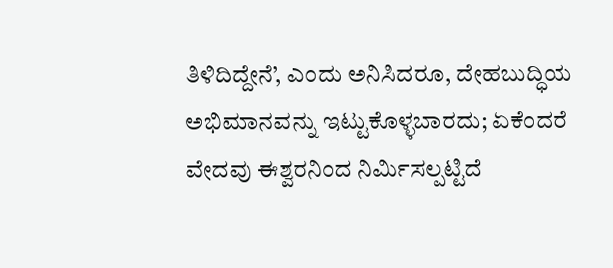ತಿಳಿದಿದ್ದೇನೆ’, ಎಂದು ಅನಿಸಿದರೂ, ದೇಹಬುದ್ಧಿಯ ಅಭಿಮಾನವನ್ನು ಇಟ್ಟುಕೊಳ್ಳಬಾರದು; ಏಕೆಂದರೆ ವೇದವು ಈಶ್ವರನಿಂದ ನಿರ್ಮಿಸಲ್ಪಟ್ಟಿದೆ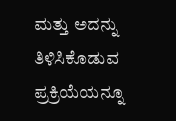ಮತ್ತು ಅದನ್ನು ತಿಳಿಸಿಕೊಡುವ ಪ್ರಕ್ರಿಯೆಯನ್ನೂ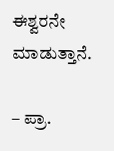ಈಶ್ವರನೇ ಮಾಡುತ್ತಾನೆ.

– ಪ್ರಾ.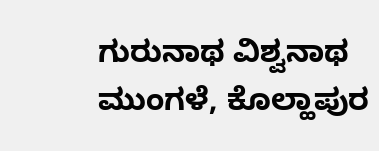ಗುರುನಾಥ ವಿಶ್ವನಾಥ ಮುಂಗಳೆ, ಕೊಲ್ಹಾಪುರ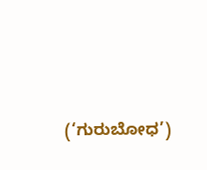(‘ಗುರುಬೋಧ’)